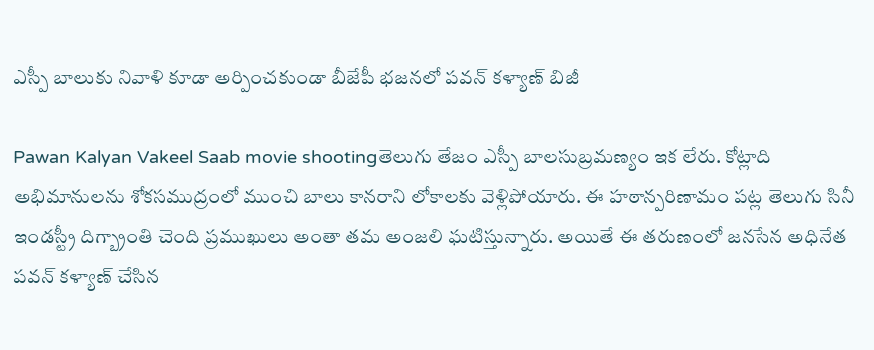ఎస్పీ బాలుకు నివాళి కూడా అర్పించకుండా బీజేపీ భజనలో పవన్ కళ్యాణ్ బిజీ

Pawan Kalyan Vakeel Saab movie shootingతెలుగు తేజం ఎస్పీ బాలసుబ్రమణ్యం ఇక లేరు. కోట్లాది అభిమానులను శోకసముద్రంలో ముంచి బాలు కానరాని లోకాలకు వెళ్లిపోయారు. ఈ హఠాన్పరిణామం పట్ల తెలుగు సినీ ఇండస్ట్రీ దిగ్బ్రాంతి చెంది ప్రముఖులు అంతా తమ అంజలి ఘటిస్తున్నారు. అయితే ఈ తరుణంలో జనసేన అధినేత పవన్ కళ్యాణ్ చేసిన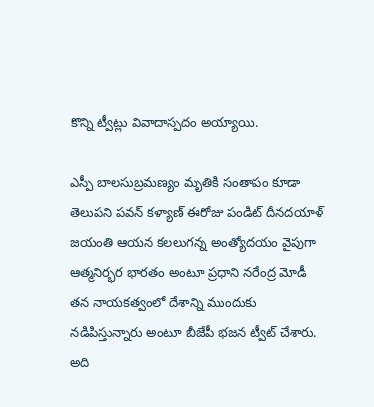కొన్ని ట్వీట్లు వివాదాస్పదం అయ్యాయి.

ఎస్పీ బాలసుబ్రమణ్యం మృతికి సంతాపం కూడా తెలుపని పవన్ కళ్యాణ్ ఈరోజు పండిట్ దీనదయాళ్ జయంతి ఆయన కలలుగన్న అంత్యోదయం వైపుగా ఆత్మనిర్భర భారతం అంటూ ప్రధాని నరేంద్ర మోడీ తన నాయకత్వంలో దేశాన్ని ముందుకు నడిపిస్తున్నారు అంటూ బీజేపీ భజన ట్వీట్ చేశారు. అది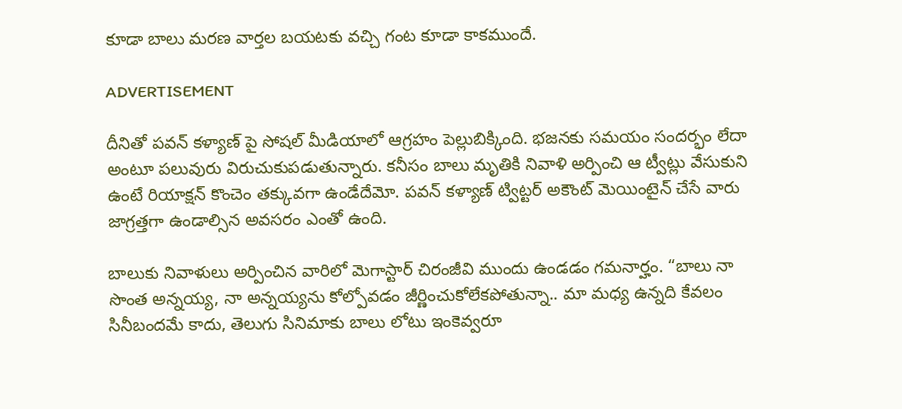కూడా బాలు మరణ వార్తల బయటకు వచ్చి గంట కూడా కాకముందే.

ADVERTISEMENT

దీనితో పవన్ కళ్యాణ్ పై సోషల్ మీడియాలో ఆగ్రహం పెల్లుబిక్కింది. భజనకు సమయం సందర్భం లేదా అంటూ పలువురు విరుచుకుపడుతున్నారు. కనీసం బాలు మృతికి నివాళి అర్పించి ఆ ట్వీట్లు వేసుకుని ఉంటే రియాక్షన్ కొంచెం తక్కువగా ఉండేదేమో. పవన్ కళ్యాణ్ ట్విట్టర్ అకౌంట్ మెయింటైన్ చేసే వారు జాగ్రత్తగా ఉండాల్సిన అవసరం ఎంతో ఉంది.

బాలుకు నివాళులు అర్పించిన వారిలో మెగాస్టార్ చిరంజీవి ముందు ఉండడం గమనార్హం. “బాలు నా సొంత అన్నయ్య, నా అన్నయ్యను కోల్పోవడం జీర్ణించుకోలేకపోతున్నా.. మా మధ్య ఉన్నది కేవలం సినీబందమే కాదు, తెలుగు సినిమాకు బాలు లోటు ఇంకెవ్వరూ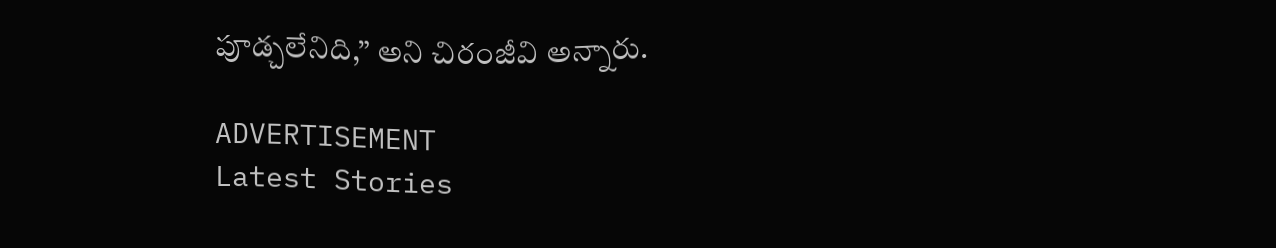పూడ్చలేనిది,” అని చిరంజీవి అన్నారు.

ADVERTISEMENT
Latest Stories